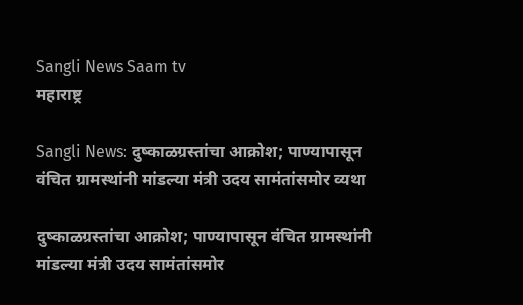Sangli News Saam tv
महाराष्ट्र

Sangli News: दुष्काळग्रस्तांचा आक्रोश; पाण्यापासून वंचित ग्रामस्थांनी मांडल्या मंत्री उदय सामंतांसमोर व्यथा

दुष्काळग्रस्तांचा आक्रोश; पाण्यापासून वंचित ग्रामस्थांनी मांडल्या मंत्री उदय सामंतांसमोर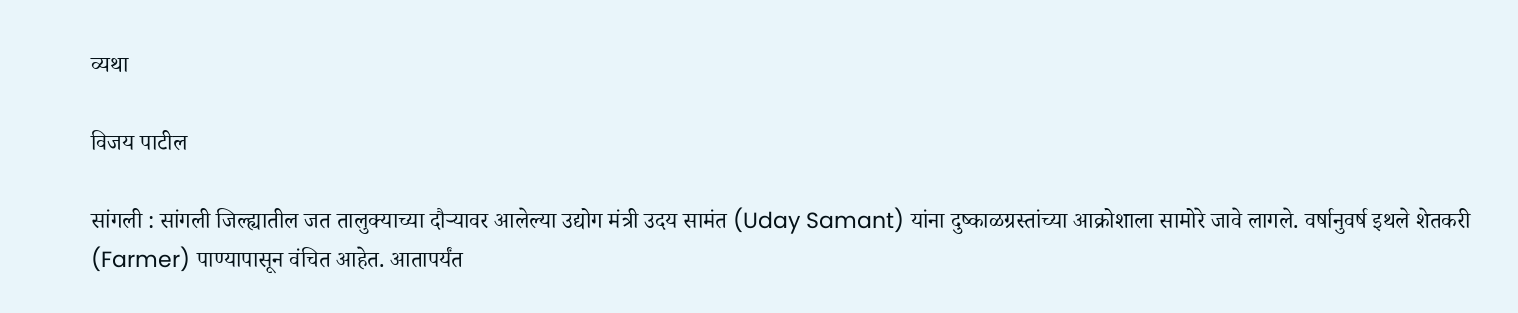व्यथा

विजय पाटील

सांगली : सांगली जिल्ह्यातील जत तालुक्याच्या दौऱ्यावर आलेल्या उद्योग मंत्री उदय सामंत (Uday Samant) यांना दुष्काळग्रस्तांच्या आक्रोशाला सामोरे जावे लागले. वर्षानुवर्ष इथले शेतकरी (Farmer) पाण्यापासून वंचित आहेत. आतापर्यंत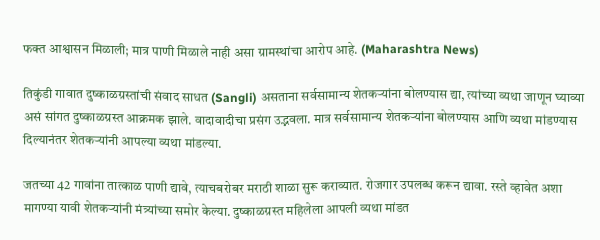फक्त आश्वासन मिळाली; मात्र पाणी मिळाले नाही असा ग्रामस्थांचा आरोप आहे. (Maharashtra News)

तिकुंडी गावात दुष्काळग्रस्तांची संवाद साधत (Sangli) असताना सर्वसामान्य शेतकऱ्यांना बोलण्यास द्या, त्यांच्या व्यथा जाणून घ्याव्या असं सांगत दुष्काळग्रस्त आक्रमक झाले. वादावादीचा प्रसंग उद्भवला. मात्र सर्वसामान्य शेतकऱ्यांना बोलण्यास आणि व्यथा मांडण्यास दिल्यानंतर शेतकऱ्यांनी आपल्या व्यथा मांडल्या.

जतच्या 42 गावांना तात्काळ पाणी द्यावे, त्याचबरोबर मराठी शाळा सुरू कराव्यात. रोजगार उपलब्ध करून द्यावा. रस्ते व्हावेत अशा मागण्या यावी शेतकऱ्यांनी मंत्र्यांच्या समोर केल्या. दुष्काळग्रस्त महिलेला आपली व्यथा मांडत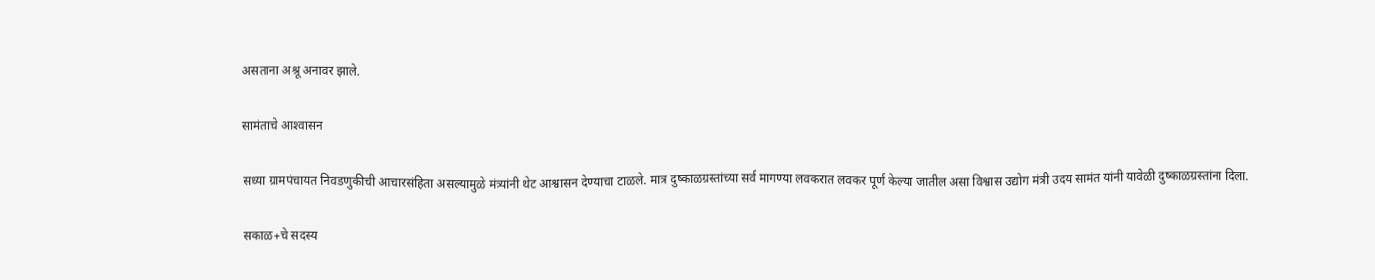असताना अश्रू अनावर झाले.

सामंताचे आश्‍वासन

सध्या ग्रामपंचायत निवडणुकीची आचारसंहिता असल्यामुळे मंत्र्यांनी थेट आश्वासन देण्याचा टाळले. मात्र दुष्काळग्रस्तांच्या सर्व मागण्या लवकरात लवकर पूर्ण केल्या जातील असा विश्वास उद्योग मंत्री उदय सामंत यांनी यावेळी दुष्काळग्रस्तांना दिला.

सकाळ+चे सदस्य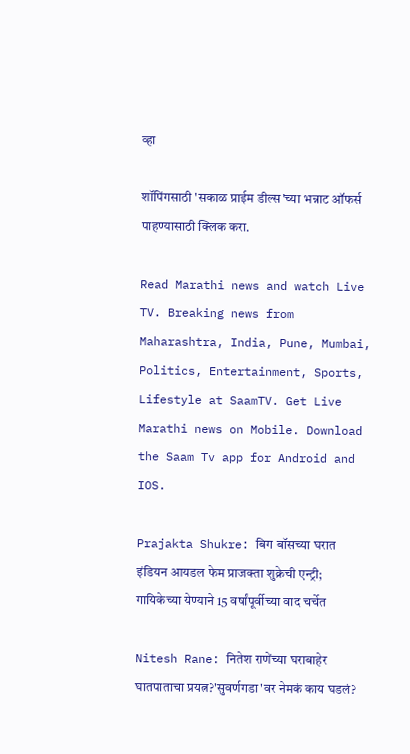व्हा

शॉपिंगसाठी 'सकाळ प्राईम डील्स'च्या भन्नाट ऑफर्स पाहण्यासाठी क्लिक करा.

Read Marathi news and watch Live TV. Breaking news from Maharashtra, India, Pune, Mumbai, Politics, Entertainment, Sports, Lifestyle at SaamTV. Get Live Marathi news on Mobile. Download the Saam Tv app for Android and IOS.

Prajakta Shukre: बिग बॉसच्या घरात इंडियन आयडल फेम प्राजक्ता शुक्रेची एन्ट्री; गायिकेच्या येण्याने 15 वर्षांपूर्वीच्या वाद चर्चेत

Nitesh Rane: नितेश राणेंच्या घराबाहेर घातपाताचा प्रयत्न?'सुवर्णगडा'वर नेमकं काय घडलं?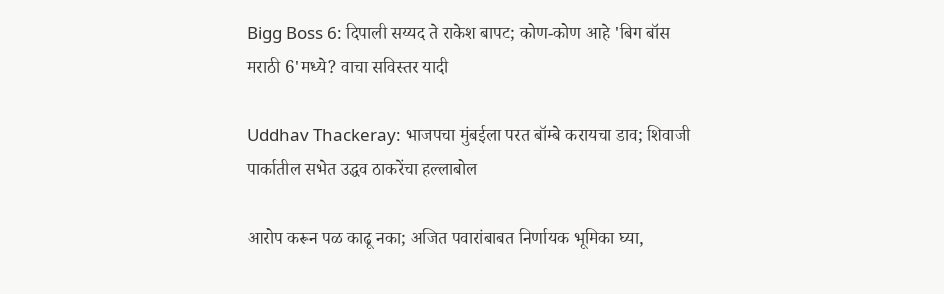Bigg Boss 6: दिपाली सय्यद ते राकेश बापट; कोण-कोण आहे 'बिग बॉस मराठी 6'मध्ये? वाचा सविस्तर यादी

Uddhav Thackeray: भाजपचा मुंबईला परत बॉम्बे करायचा डाव; शिवाजी पार्कातील सभेत उद्धव ठाकरेंचा हल्लाबोल

आरोप करून पळ काढू नका; अजित पवारांबाबत निर्णायक भूमिका घ्या,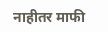नाहीतर माफी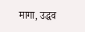मागा, उद्धव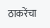ठाकरेंचा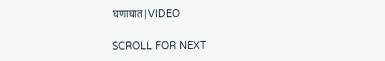घणाघात|VIDEO

SCROLL FOR NEXT